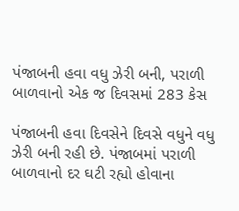પંજાબની હવા વધુ ઝેરી બની, પરાળી બાળવાનો એક જ દિવસમાં 283 કેસ

પંજાબની હવા દિવસેને દિવસે વધુને વધુ ઝેરી બની રહી છે. પંજાબમાં પરાળી બાળવાનો દર ઘટી રહ્યો હોવાના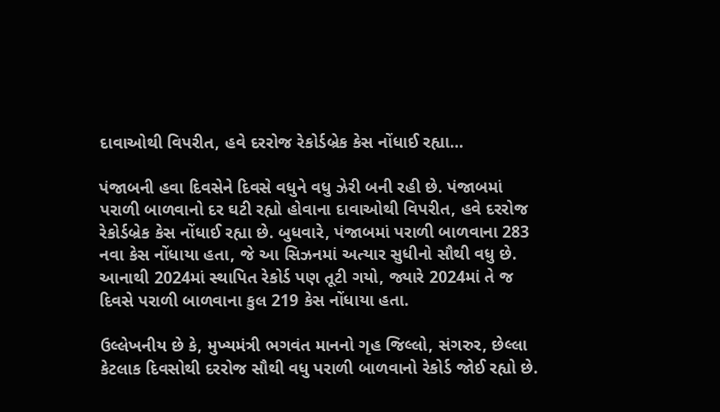દાવાઓથી વિપરીત, હવે દરરોજ રેકોર્ડબ્રેક કેસ નોંધાઈ રહ્યા…

પંજાબની હવા દિવસેને દિવસે વધુને વધુ ઝેરી બની રહી છે. પંજાબમાં પરાળી બાળવાનો દર ઘટી રહ્યો હોવાના દાવાઓથી વિપરીત, હવે દરરોજ રેકોર્ડબ્રેક કેસ નોંધાઈ રહ્યા છે. બુધવારે, પંજાબમાં પરાળી બાળવાના 283 નવા કેસ નોંધાયા હતા, જે આ સિઝનમાં અત્યાર સુધીનો સૌથી વધુ છે. આનાથી 2024માં સ્થાપિત રેકોર્ડ પણ તૂટી ગયો, જ્યારે 2024માં તે જ દિવસે પરાળી બાળવાના કુલ 219 કેસ નોંધાયા હતા.

ઉલ્લેખનીય છે કે, મુખ્યમંત્રી ભગવંત માનનો ગૃહ જિલ્લો, સંગરુર, છેલ્લા કેટલાક દિવસોથી દરરોજ સૌથી વધુ પરાળી બાળવાનો રેકોર્ડ જોઈ રહ્યો છે.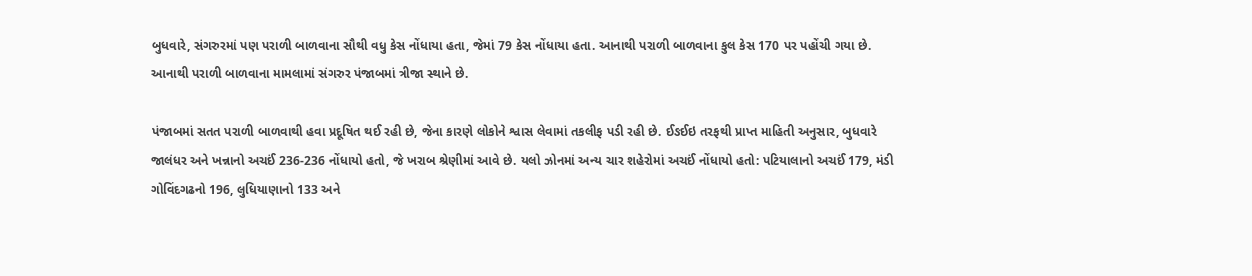બુધવારે, સંગરુરમાં પણ પરાળી બાળવાના સૌથી વધુ કેસ નોંધાયા હતા, જેમાં 79 કેસ નોંધાયા હતા. આનાથી પરાળી બાળવાના કુલ કેસ 170 પર પહોંચી ગયા છે. આનાથી પરાળી બાળવાના મામલામાં સંગરુર પંજાબમાં ત્રીજા સ્થાને છે.

પંજાબમાં સતત પરાળી બાળવાથી હવા પ્રદૂષિત થઈ રહી છે, જેના કારણે લોકોને શ્વાસ લેવામાં તકલીફ પડી રહી છે. ઈઙઈઇ તરફથી પ્રાપ્ત માહિતી અનુસાર, બુધવારે જાલંધર અને ખન્નાનો અચઈં 236-236 નોંધાયો હતો, જે ખરાબ શ્રેણીમાં આવે છે. યલો ઝોનમાં અન્ય ચાર શહેરોમાં અચઈં નોંધાયો હતો: પટિયાલાનો અચઈં 179, મંડી ગોવિંદગઢનો 196, લુધિયાણાનો 133 અને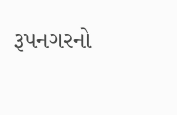રૂપનગરનો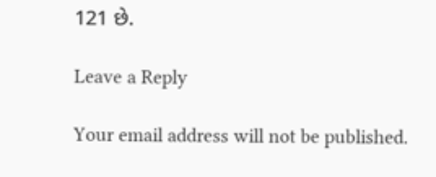121 છે.

Leave a Reply

Your email address will not be published.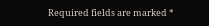Required fields are marked *